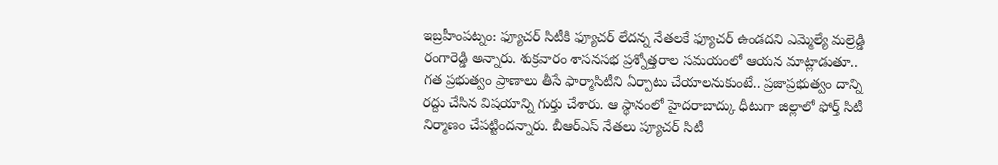ఇబ్రహీంపట్నం: ఫ్యూచర్ సిటీకి ఫ్యూచర్ లేదన్న నేతలకే ఫ్యూచర్ ఉండదని ఎమ్మెల్యే మల్రెడ్డి రంగారెడ్డి అన్నారు. శుక్రవారం శాసనసభ ప్రశ్నోత్తరాల సమయంలో ఆయన మాట్లాడుతూ.. గత ప్రభుత్వం ప్రాణాలు తీసే ఫార్మాసిటీని ఏర్పాటు చేయాలనుకుంటే.. ప్రజాప్రభుత్వం దాన్ని రద్దు చేసిన విషయాన్ని గుర్తు చేశారు. ఆ స్థానంలో హైదరాబాద్కు ధీటుగా జిల్లాలో ఫోర్త్ సిటీ నిర్మాణం చేపట్టిందన్నారు. బీఆర్ఎస్ నేతలు ప్యూచర్ సిటీ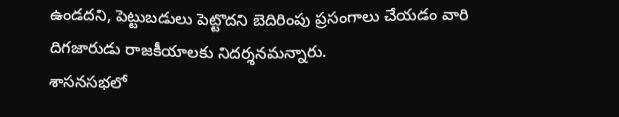ఉండదని, పెట్టుబడులు పెట్టొదని బెదిరింపు ప్రసంగాలు చేయడం వారి దిగజారుడు రాజకీయాలకు నిదర్శనమన్నారు.
శాసనసభలో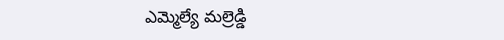ఎమ్మెల్యే మల్రెడ్డి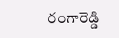రంగారెడ్డి